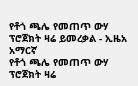የቶጎ ጫሌ የመጠጥ ውሃ ፕሮጀክት ዛሬ ይመረቃል - ኢዜአ አማርኛ
የቶጎ ጫሌ የመጠጥ ውሃ ፕሮጀክት ዛሬ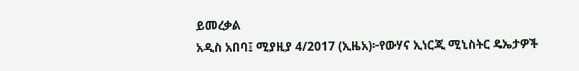ይመረቃል
አዲስ አበባ፤ ሚያዚያ 4/2017 (ኢዜአ)፦የውሃና ኢነርጂ ሚኒስትር ዴኤታዎች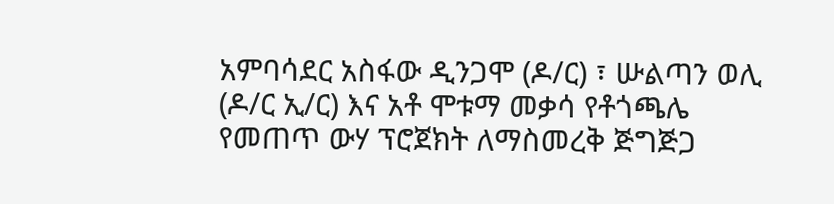አምባሳደር አስፋው ዲንጋሞ (ዶ/ር) ፣ ሡልጣን ወሊ (ዶ/ር ኢ/ር) እና አቶ ሞቱማ መቃሳ የቶጎጫሌ የመጠጥ ውሃ ፕሮጀክት ለማስመረቅ ጅግጅጋ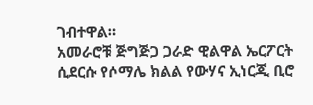ገብተዋል።
አመራሮቹ ጅግጅጋ ጋራድ ዊልዋል ኤርፖርት ሲደርሱ የሶማሌ ክልል የውሃና ኢነርጂ ቢሮ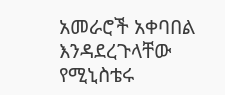አመራሮች አቀባበል እንዳደረጉላቸው የሚኒስቴሩ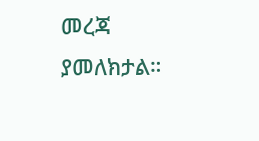መረጃ ያመለክታል።